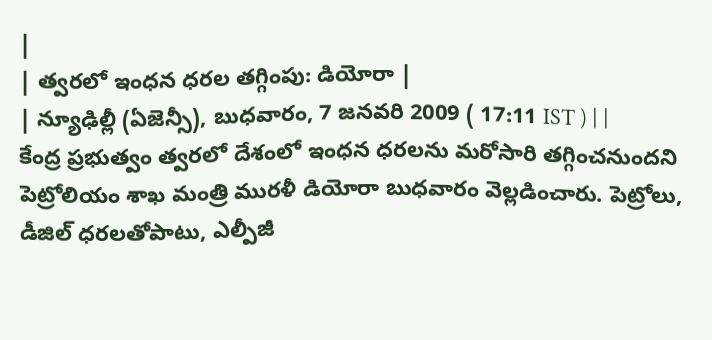|
| త్వరలో ఇంధన ధరల తగ్గింపు: డియోరా |
| న్యూఢిల్లీ (ఏజెన్సీ), బుధవారం, 7 జనవరి 2009 ( 17:11 IST ) | |
కేంద్ర ప్రభుత్వం త్వరలో దేశంలో ఇంధన ధరలను మరోసారి తగ్గించనుందని పెట్రోలియం శాఖ మంత్రి మురళీ డియోరా బుధవారం వెల్లడించారు. పెట్రోలు, డీజిల్ ధరలతోపాటు, ఎల్పీజీ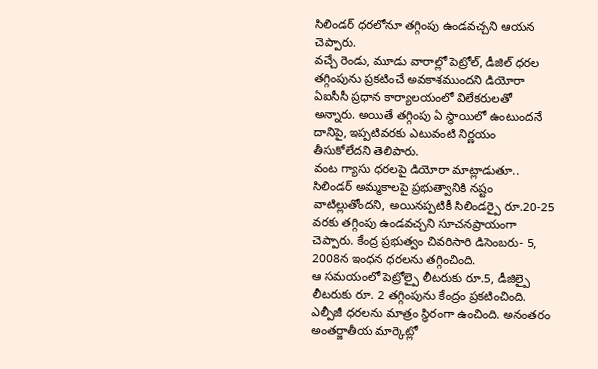సిలిండర్ ధరలోనూ తగ్గింపు ఉండవచ్చని ఆయన చెప్పారు.
వచ్చే రెండు, మూడు వారాల్లో పెట్రోల్, డీజిల్ ధరల తగ్గింపును ప్రకటించే అవకాశముందని డియోరా ఏఐసీసీ ప్రధాన కార్యాలయంలో విలేకరులతో అన్నారు. అయితే తగ్గింపు ఏ స్థాయిలో ఉంటుందనే దానిపై, ఇప్పటివరకు ఎటువంటి నిర్ణయం తీసుకోలేదని తెలిపారు.
వంట గ్యాసు ధరలపై డియోరా మాట్లాడుతూ.. సిలిండర్ అమ్మకాలపై ప్రభుత్వానికి నష్టం వాటిల్లుతోందని, అయినప్పటికీ సిలిండర్పై రూ.20-25 వరకు తగ్గింపు ఉండవచ్చని సూచనప్రాయంగా చెప్పారు. కేంద్ర ప్రభుత్వం చివరిసారి డిసెంబరు- 5, 2008న ఇంధన ధరలను తగ్గించింది.
ఆ సమయంలో పెట్రోల్పై లీటరుకు రూ.5, డీజిల్పై లీటరుకు రూ. 2 తగ్గింపును కేంద్రం ప్రకటించింది. ఎల్పీజీ ధరలను మాత్రం స్థిరంగా ఉంచింది. అనంతరం అంతర్జాతీయ మార్కెట్లో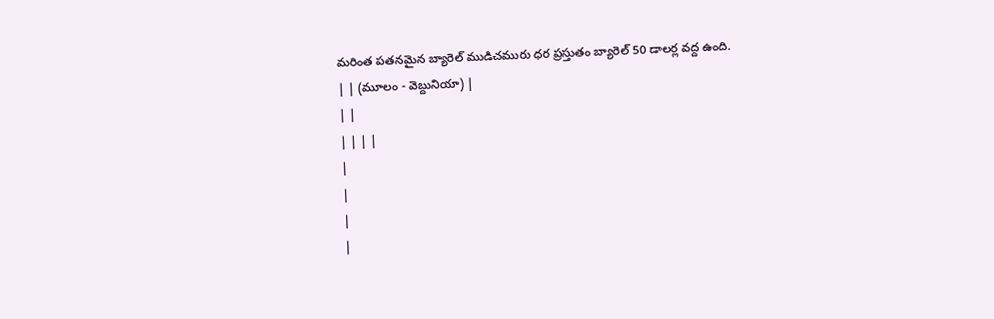మరింత పతనమైన బ్యారెల్ ముడిచమురు ధర ప్రస్తుతం బ్యారెల్ 50 డాలర్ల వద్ద ఉంది.
| | (మూలం - వెబ్దునియా) |
| |
| | | |
|
|
|
|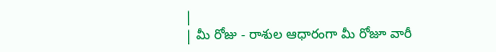|
| మీ రోజు - రాశుల ఆధారంగా మీ రోజూ వారీ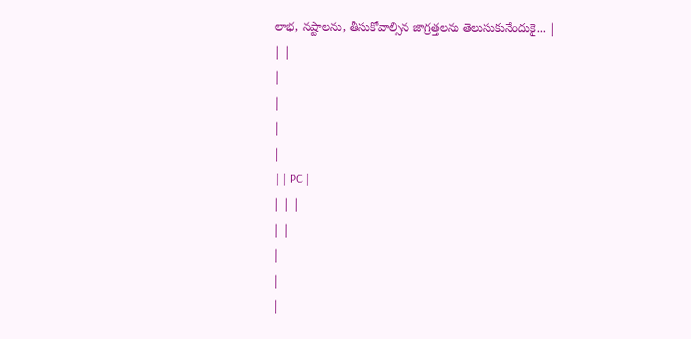లాభ, నష్టాలను, తీసుకోవాల్సిన జాగ్రత్తలను తెలుసుకునేందుకై... |
| |
|
|
|
|
 | | PC |
| | |
| |
|
|
|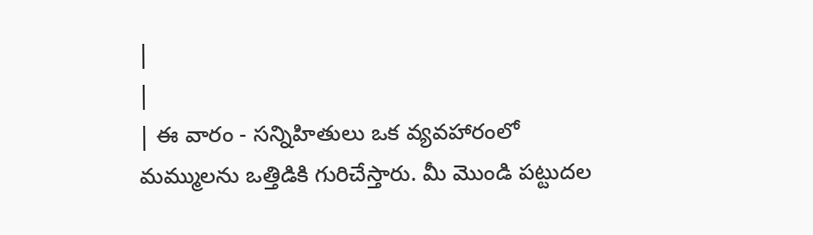|
|
| ఈ వారం - సన్నిహితులు ఒక వ్యవహారంలో మమ్ములను ఒత్తిడికి గురిచేస్తారు. మీ మొండి పట్టుదల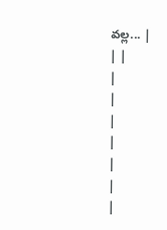వల్ల... |
| |
|
|
|
|
|
|
|